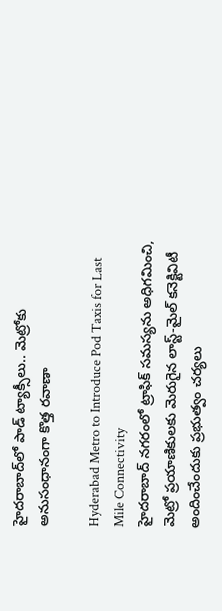హైదరాబాద్‌లో పాడ్ ట్యాక్సీలు.. మెట్రోకు అనుసంధానంగా కొత్త రవాణా

Hyderabad Metro to Introduce Pod Taxis for Last Mile Connectivity
హైదరాబాద్ నగరంలో ట్రాఫిక్ సమస్యను అధిగమించి, మెట్రో ప్రయాణికులకు మెరుగైన లాస్ట్-మైల్ కనెక్టివిటీ అందించేందుకు ప్రభుత్వం చర్యలు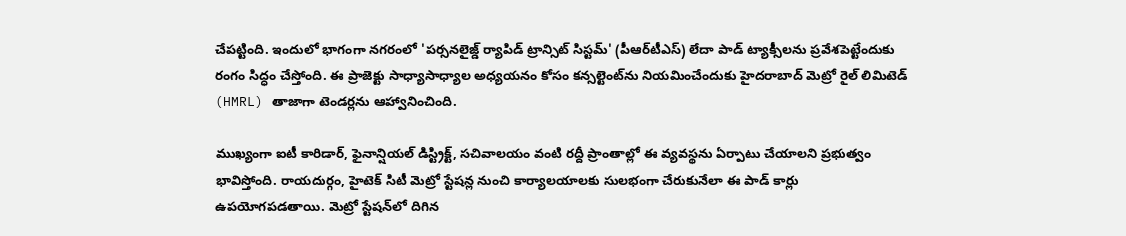చేపట్టింది. ఇందులో భాగంగా నగరంలో 'పర్సనలైజ్డ్ ర్యాపిడ్ ట్రాన్సిట్ సిస్టమ్' (పీఆర్‌టీఎస్) లేదా పాడ్ ట్యాక్సీలను ప్రవేశపెట్టేందుకు రంగం సిద్ధం చేస్తోంది. ఈ ప్రాజెక్టు సాధ్యాసాధ్యాల అధ్యయనం కోసం కన్సల్టెంట్‌ను నియమించేందుకు హైదరాబాద్ మెట్రో రైల్ లిమిటెడ్ (HMRL) తాజాగా టెండర్లను ఆహ్వానించింది.

ముఖ్యంగా ఐటీ కారిడార్, ఫైనాన్షియల్ డిస్ట్రిక్ట్, సచివాలయం వంటి రద్దీ ప్రాంతాల్లో ఈ వ్యవస్థను ఏర్పాటు చేయాలని ప్రభుత్వం భావిస్తోంది. రాయదుర్గం, హైటెక్ సిటీ మెట్రో స్టేషన్ల నుంచి కార్యాలయాలకు సులభంగా చేరుకునేలా ఈ పాడ్ కార్లు ఉపయోగపడతాయి. మెట్రో స్టేషన్‌లో దిగిన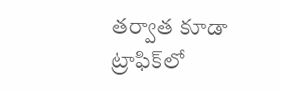తర్వాత కూడా ట్రాఫిక్‌లో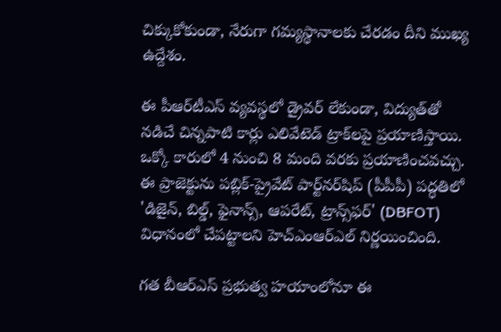చిక్కుకోకుండా, నేరుగా గమ్యస్థానాలకు చేరడం దీని ముఖ్య ఉద్దేశం.

ఈ పీఆర్‌టీఎస్ వ్యవస్థలో డ్రైవర్ లేకుండా, విద్యుత్‌తో నడిచే చిన్నపాటి కార్లు ఎలివేటెడ్ ట్రాక్‌లపై ప్రయాణిస్తాయి. ఒక్కో కారులో 4 నుంచి 8 మంది వరకు ప్రయాణించవచ్చు. ఈ ప్రాజెక్టును పబ్లిక్-ప్రైవేట్ పార్ట్‌నర్‌షిప్ (పీపీపీ) పద్ధతిలో 'డిజైన్, బిల్డ్, ఫైనాన్స్, ఆపరేట్, ట్రాన్స్‌ఫర్' (DBFOT) విధానంలో చేపట్టాలని హెచ్‌ఎంఆర్‌ఎల్ నిర్ణయించింది.

గత బీఆర్ఎస్ ప్రభుత్వ హయాంలోనూ ఈ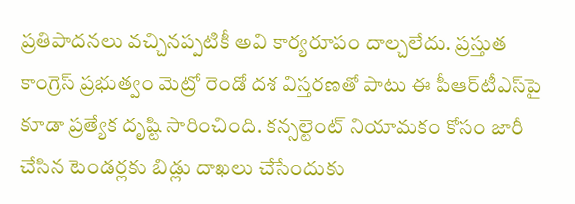ప్రతిపాదనలు వచ్చినప్పటికీ అవి కార్యరూపం దాల్చలేదు. ప్రస్తుత కాంగ్రెస్ ప్రభుత్వం మెట్రో రెండో దశ విస్తరణతో పాటు ఈ పీఆర్‌టీఎస్‌పై కూడా ప్రత్యేక దృష్టి సారించింది. కన్సల్టెంట్ నియామకం కోసం జారీ చేసిన టెండర్లకు బిడ్లు దాఖలు చేసేందుకు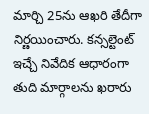మార్చి 25ను ఆఖరి తేదీగా నిర్ణయించారు. కన్సల్టెంట్ ఇచ్చే నివేదిక ఆధారంగా తుది మార్గాలను ఖరారు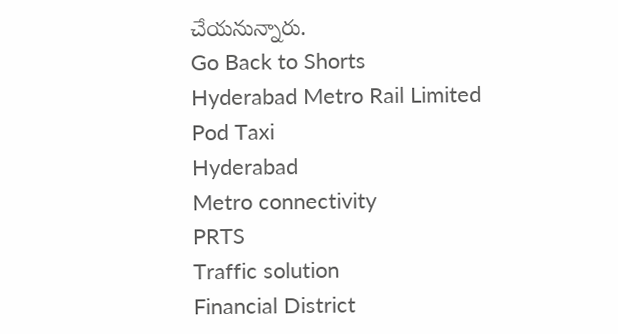చేయనున్నారు.
Go Back to Shorts
Hyderabad Metro Rail Limited
Pod Taxi
Hyderabad
Metro connectivity
PRTS
Traffic solution
Financial District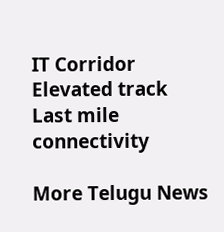IT Corridor
Elevated track
Last mile connectivity

More Telugu News